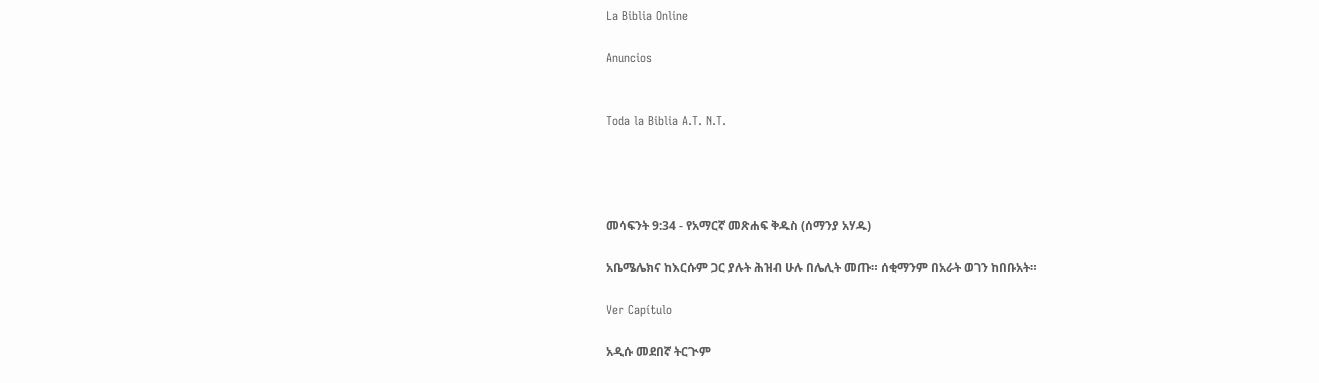La Biblia Online

Anuncios


Toda la Biblia A.T. N.T.




መሳፍንት 9:34 - የአማርኛ መጽሐፍ ቅዱስ (ሰማንያ አሃዱ)

አቤሜሌክና ከእርሱም ጋር ያሉት ሕዝብ ሁሉ በሌሊት መጡ። ሰቂማንም በአራት ወገን ከበቡአት።

Ver Capítulo

አዲሱ መደበኛ ትርጒም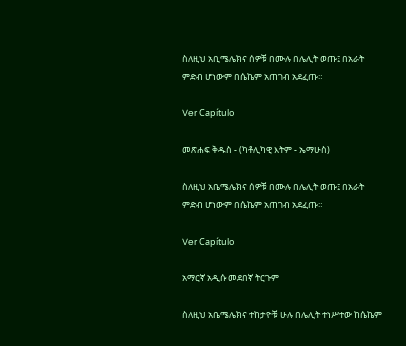ስለዚህ አቢሜሌክና ሰዎቹ በሙሉ በሌሊት ወጡ፤ በአራት ምድብ ሆነውም በሴኬም አጠገብ አደፈጡ።

Ver Capítulo

መጽሐፍ ቅዱስ - (ካቶሊካዊ እትም - ኤማሁስ)

ስለዚህ አቤሜሌክና ሰዎቹ በሙሉ በሌሊት ወጡ፤ በአራት ምድብ ሆነውም በሴኬም አጠገብ አደፈጡ።

Ver Capítulo

አማርኛ አዲሱ መደበኛ ትርጉም

ስለዚህ አቤሜሌክና ተከታዮቹ ሁሉ በሌሊት ተነሥተው ከሴኬም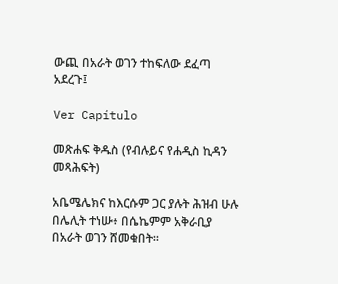ውጪ በአራት ወገን ተከፍለው ደፈጣ አደረጉ፤

Ver Capítulo

መጽሐፍ ቅዱስ (የብሉይና የሐዲስ ኪዳን መጻሕፍት)

አቤሜሌክና ከእርሱም ጋር ያሉት ሕዝብ ሁሉ በሌሊት ተነሡ፥ በሴኬምም አቅራቢያ በአራት ወገን ሸመቁበት።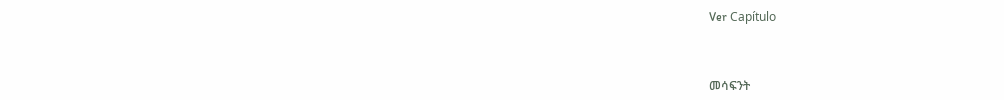Ver Capítulo



መሳፍንት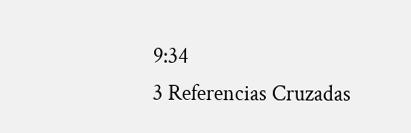9:34
3 Referencias Cruzadas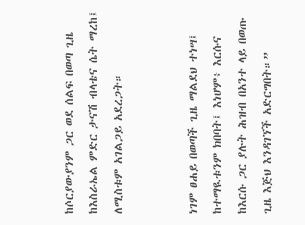ከሶርያውያንም ጋር ወደ ሰልፍ በወጣ ጊዜ ከእስራኤል ምድር ታናሽ ብላቴና ሴት ማረከ፤ ለሚስቱም አገልጋይ አደረጋት።


ነገም ፀሐይ በወጣች ጊዜ ማልደህ ተነሣ፤ ከተማዪቱንም ክበባት፤ እነሆም፥ እርሱና ከእርሱ ጋር ያሉት ሕዝብ በአንተ ላይ በወጡ ጊዜ እጅህ እንዳገኘች አድርግበት።”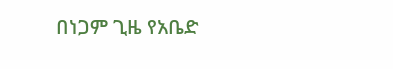በነጋም ጊዜ የአቤድ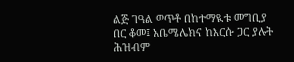ልጅ ገዓል ወጥቶ በከተማዪቱ መግቢያ በር ቆመ፤ አቤሜሌክና ከእርሱ ጋር ያሉት ሕዝብም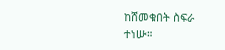ከሸመቁበት ስፍራ ተነሡ።